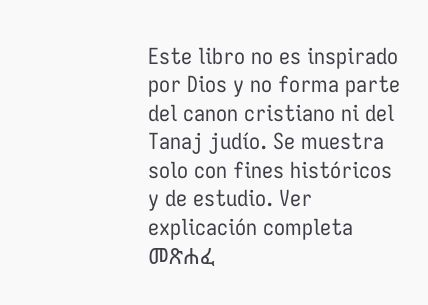Este libro no es inspirado por Dios y no forma parte del canon cristiano ni del Tanaj judío. Se muestra solo con fines históricos y de estudio. Ver explicación completa መጽሐፈ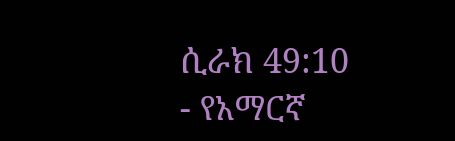ሲራክ 49:10 - የአማርኛ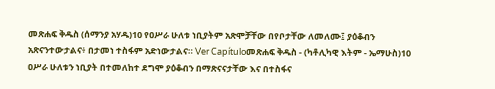መጽሐፍ ቅዱስ (ሰማንያ አሃዱ)10 የዐሥራ ሁለቱ ነቢያትም አጽሞቻቸው በየቦታቸው ለመለሙ፤ ያዕቆብን አጽናንተውታልና፥ በታመነ ተስፋም አድነውታልና። Ver Capítuloመጽሐፍ ቅዱስ - (ካቶሊካዊ እትም - ኤማሁስ)10 ዐሥራ ሁለቱን ነቢያት በተመለከተ ደግሞ ያዕቆብን በማጽናናታቸው እና በተስፋና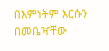በእምነትም እርሱን በመቤዣቸው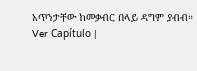አጥንታቸው ከመቃብር በላይ ዳግም ያብብ። Ver Capítulo |